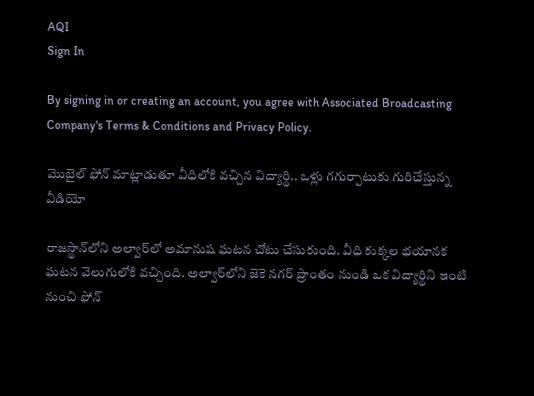AQI
Sign In

By signing in or creating an account, you agree with Associated Broadcasting Company's Terms & Conditions and Privacy Policy.

మొబైల్ ఫోన్ మాట్లాడుతూ వీధిలోకి వచ్చిన విద్యార్థి.. ఒళ్లు గగుర్పాటుకు గురిచేస్తున్న వీడియో

రాజస్థాన్‌లోని అల్వార్‌లో అమానుష ఘటన చోటు చేసుకుంది. వీధి కుక్కల భయానక ఘటన వెలుగులోకి వచ్చింది. అల్వార్‌లోని జెకె నగర్ ప్రాంతం నుండి ఒక విద్యార్థిని ఇంటి నుంచి ఫోన్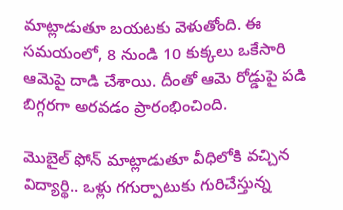మాట్లాడుతూ బయటకు వెళుతోంది. ఈ సమయంలో, 8 నుండి 10 కుక్కలు ఒకేసారి ఆమెపై దాడి చేశాయి. దీంతో ఆమె రోడ్డుపై పడి బిగ్గరగా అరవడం ప్రారంభించింది.

మొబైల్ ఫోన్ మాట్లాడుతూ వీధిలోకి వచ్చిన విద్యార్థి.. ఒళ్లు గగుర్పాటుకు గురిచేస్తున్న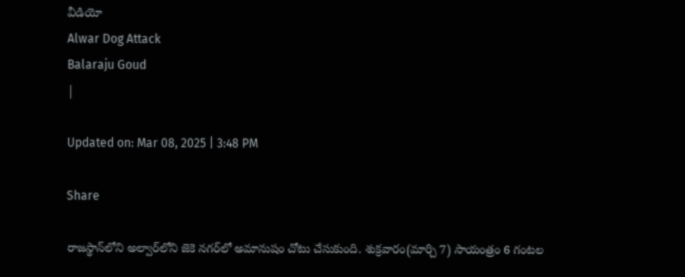వీడియో
Alwar Dog Attack
Balaraju Goud
|

Updated on: Mar 08, 2025 | 3:48 PM

Share

రాజస్థాన్‌లోని అల్వార్‌లోని జెకె నగర్‌లో అమానుషం చోటు చేసుకుంది. శుక్రవారం(మార్చి 7) సాయంత్రం 6 గంటల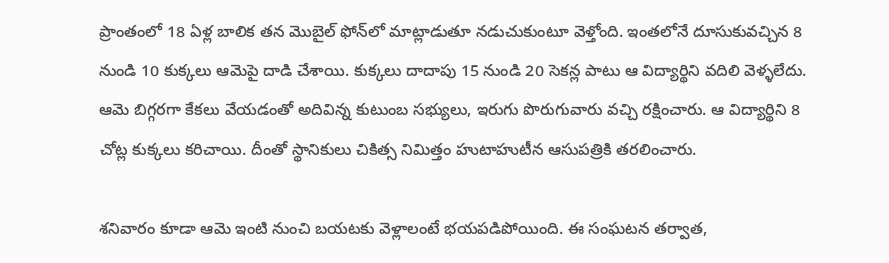ప్రాంతంలో 18 ఏళ్ల బాలిక తన మొబైల్ ఫోన్‌లో మాట్లాడుతూ నడుచుకుంటూ వెళ్తోంది. ఇంతలోనే దూసుకువచ్చిన 8 నుండి 10 కుక్కలు ఆమెపై దాడి చేశాయి. కుక్కలు దాదాపు 15 నుండి 20 సెకన్ల పాటు ఆ విద్యార్థిని వదిలి వెళ్ళలేదు. ఆమె బిగ్గరగా కేకలు వేయడంతో అదివిన్న కుటుంబ సభ్యులు, ఇరుగు పొరుగువారు వచ్చి రక్షించారు. ఆ విద్యార్థిని 8 చోట్ల కుక్కలు కరిచాయి. దీంతో స్థానికులు చికిత్స నిమిత్తం హుటాహుటీన ఆసుపత్రికి తరలించారు.

శనివారం కూడా ఆమె ఇంటి నుంచి బయటకు వెళ్లాలంటే భయపడిపోయింది. ఈ సంఘటన తర్వాత,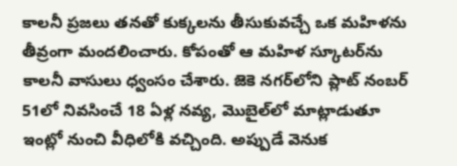కాలనీ ప్రజలు తనతో కుక్కలను తీసుకువచ్చే ఒక మహిళను తీవ్రంగా మందలించారు. కోపంతో ఆ మహిళ స్కూటర్‌ను కాలనీ వాసులు ధ్వంసం చేశారు. జెకె నగర్‌లోని ప్లాట్ నంబర్ 51లో నివసించే 18 ఏళ్ల నవ్య, మొబైల్‌లో మాట్లాడుతూ ఇంట్లో నుంచి వీధిలోకి వచ్చింది. అప్పుడే వెనుక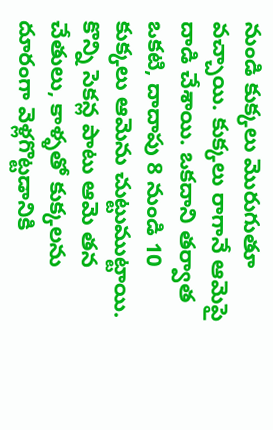నుండి కుక్కలు మొరుగుతూ వచ్చాయి. కుక్కలు రాగానే ఆమెపై దాడి చేశాయి. ఒకదాని తర్వాత ఒకటి, దాదాపు 8 నుండి 10 కుక్కలు ఆమెను చుట్టుముట్టాయి. కొన్ని సెకన్ల పాటు ఆమె తన చేతులు, కాళ్ళతో కుక్కలను దూరంగా వెళ్లగొట్టడానికి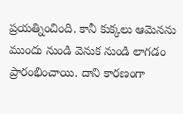ప్రయత్నించింది. కానీ కుక్కలు ఆమెనను ముందు నుండి వెనుక నుండి లాగడం ప్రారంభించాయి. దాని కారణంగా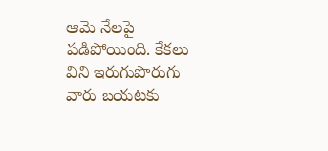ఆమె నేలపై పడిపోయింది. కేకలు విని ఇరుగుపొరుగు వారు బయటకు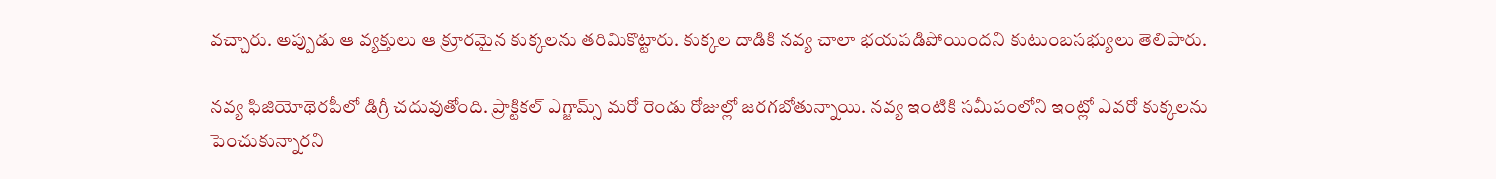వచ్చారు. అప్పుడు ఆ వ్యక్తులు ఆ క్రూరమైన కుక్కలను తరిమికొట్టారు. కుక్కల దాడికి నవ్య చాలా భయపడిపోయిందని కుటుంబసభ్యులు తెలిపారు.

నవ్య ఫిజియోథెరపీలో డిగ్రీ చదువుతోంది. ప్రాక్టికల్ ఎగ్జామ్స్ మరో రెండు రోజుల్లో జరగబోతున్నాయి. నవ్య ఇంటికి సమీపంలోని ఇంట్లో ఎవరో కుక్కలను పెంచుకున్నారని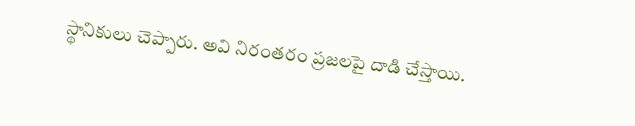స్థానికులు చెప్పారు. అవి నిరంతరం ప్రజలపై దాడి చేస్తాయి.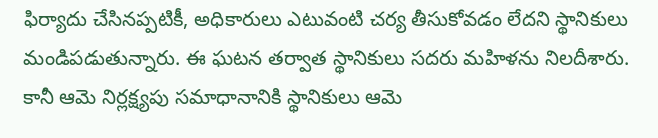ఫిర్యాదు చేసినప్పటికీ, అధికారులు ఎటువంటి చర్య తీసుకోవడం లేదని స్థానికులు మండిపడుతున్నారు. ఈ ఘటన తర్వాత స్థానికులు సదరు మహిళను నిలదీశారు. కానీ ఆమె నిర్లక్ష్యపు సమాధానానికి స్థానికులు ఆమె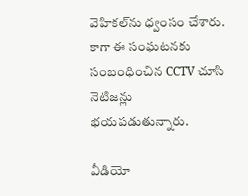వెహికల్‌ను ధ్వంసం చేశారు. కాగా ఈ సంఘటనకు సంబంధించిన CCTV చూసి నెటిజన్లు భయపడుతున్నారు.

వీడియో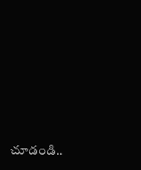చూడండి..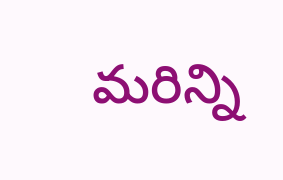మరిన్ని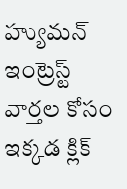హ్యుమన్ ఇంట్రెస్ట్ వార్తల కోసం ఇక్కడ క్లిక్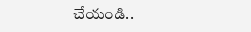చేయండి..